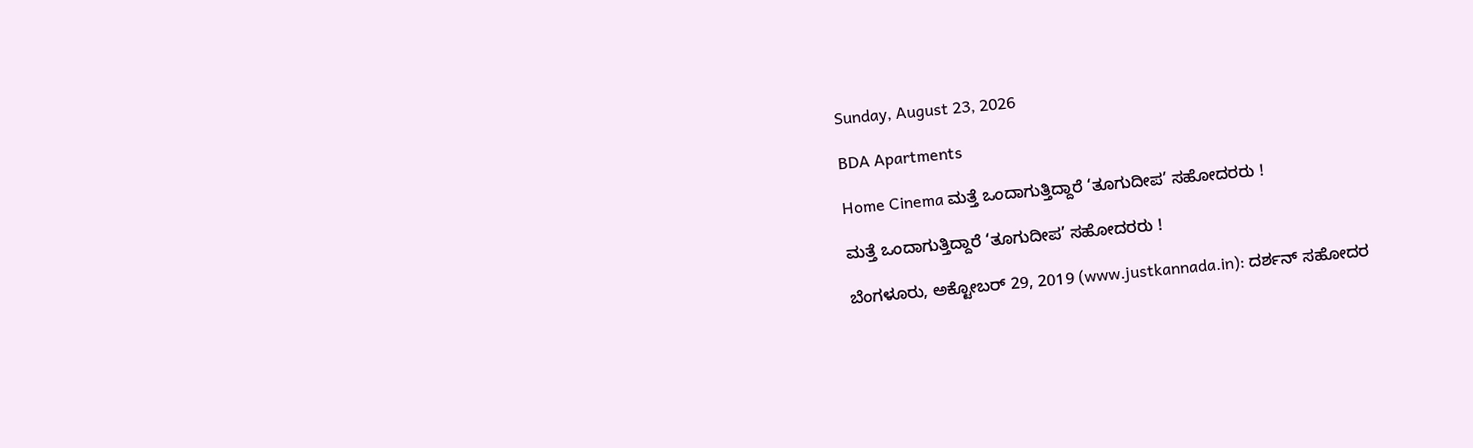Sunday, August 23, 2026

BDA Apartments

Home Cinema ಮತ್ತೆ ಒಂದಾಗುತ್ತಿದ್ದಾರೆ ‘ತೂಗುದೀಪ’ ಸಹೋದರರು !

ಮತ್ತೆ ಒಂದಾಗುತ್ತಿದ್ದಾರೆ ‘ತೂಗುದೀಪ’ ಸಹೋದರರು !

ಬೆಂಗಳೂರು, ಅಕ್ಟೋಬರ್ 29, 2019 (www.justkannada.in): ದರ್ಶನ್ ಸಹೋದರ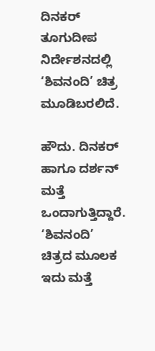ದಿನಕರ್ ತೂಗುದೀಪ ನಿರ್ದೇಶನದಲ್ಲಿ ‘ಶಿವನಂದಿ’ ಚಿತ್ರ ಮೂಡಿಬರಲಿದೆ.

ಹೌದು. ದಿನಕರ್ ಹಾಗೂ ದರ್ಶನ್ ಮತ್ತೆ ಒಂದಾಗುತ್ತಿದ್ದಾರೆ. ‘ಶಿವನಂದಿ’ ಚಿತ್ರದ ಮೂಲಕ ಇದು ಮತ್ತೆ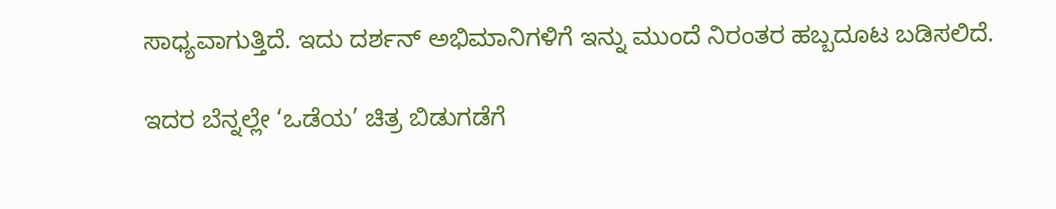ಸಾಧ್ಯವಾಗುತ್ತಿದೆ. ಇದು ದರ್ಶನ್ ಅಭಿಮಾನಿಗಳಿಗೆ ಇನ್ನು ಮುಂದೆ ನಿರಂತರ ಹಬ್ಬದೂಟ ಬಡಿಸಲಿದೆ.

ಇದರ ಬೆನ್ನಲ್ಲೇ ‘ಒಡೆಯ’ ಚಿತ್ರ ಬಿಡುಗಡೆಗೆ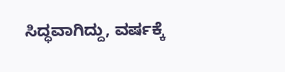ಸಿದ್ಧವಾಗಿದ್ದು, ವರ್ಷಕ್ಕೆ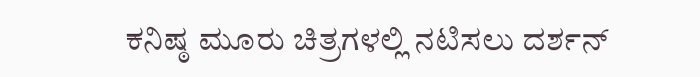ಕನಿಷ್ಠ ಮೂರು ಚಿತ್ರಗಳಲ್ಲಿ ನಟಿಸಲು ದರ್ಶನ್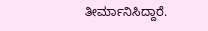ತೀರ್ಮಾನಿಸಿದ್ದಾರೆ.